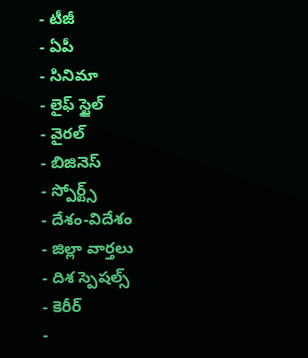- టీజీ
- ఏపీ
- సినిమా
- లైఫ్ స్టైల్
- వైరల్
- బిజినెస్
- స్పోర్ట్స్
- దేశం-విదేశం
- జిల్లా వార్తలు
- దిశ స్పెషల్స్
- కెరీర్
-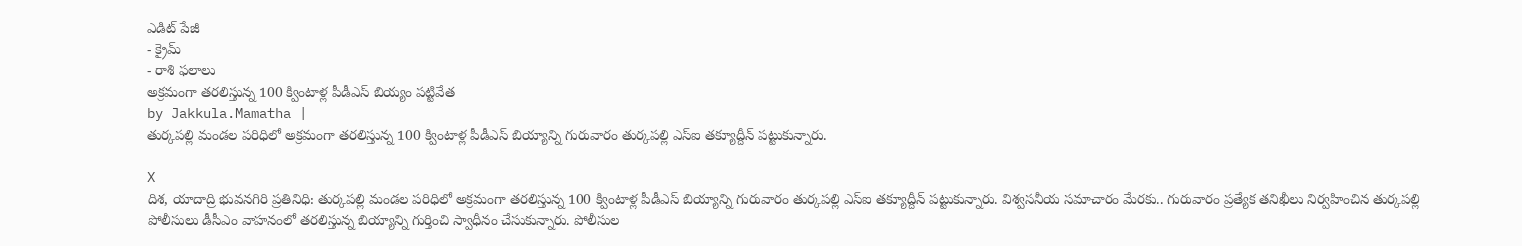ఎడిట్ పేజీ
- క్రైమ్
- రాశి ఫలాలు
అక్రమంగా తరలిస్తున్న 100 క్వింటాళ్ల పీడీఎస్ బియ్యం పట్టివేత
by Jakkula.Mamatha |
తుర్కపల్లి మండల పరిధిలో అక్రమంగా తరలిస్తున్న 100 క్వింటాళ్ల పీడీఎస్ బియ్యాన్ని గురువారం తుర్కపల్లి ఎస్ఐ తక్యూద్దీన్ పట్టుకున్నారు.

X
దిశ, యాదాద్రి భువనగిరి ప్రతినిధి: తుర్కపల్లి మండల పరిధిలో అక్రమంగా తరలిస్తున్న 100 క్వింటాళ్ల పీడీఎస్ బియ్యాన్ని గురువారం తుర్కపల్లి ఎస్ఐ తక్యూద్దీన్ పట్టుకున్నారు. విశ్వసనీయ సమాచారం మేరకు.. గురువారం ప్రత్యేక తనిఖీలు నిర్వహించిన తుర్కపల్లి పోలీసులు డీసీఎం వాహనంలో తరలిస్తున్న బియ్యాన్ని గుర్తించి స్వాధీనం చేసుకున్నారు. పోలీసుల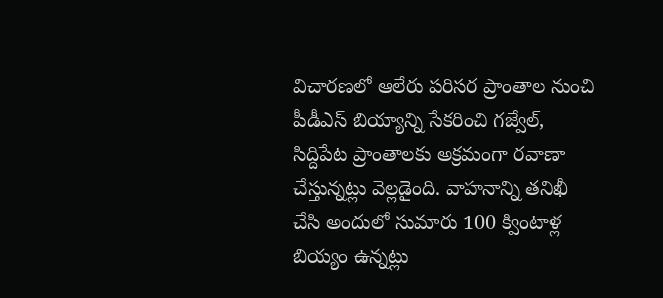విచారణలో ఆలేరు పరిసర ప్రాంతాల నుంచి పీడీఎస్ బియ్యాన్ని సేకరించి గజ్వేల్, సిద్దిపేట ప్రాంతాలకు అక్రమంగా రవాణా చేస్తున్నట్లు వెల్లడైంది. వాహనాన్ని తనిఖీ చేసి అందులో సుమారు 100 క్వింటాళ్ల బియ్యం ఉన్నట్లు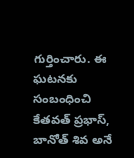గుర్తించారు. ఈ ఘటనకు సంబంధించి కేతవత్ ప్రభాస్, బానోత్ శివ అనే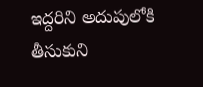ఇద్దరిని అదుపులోకి తీసుకుని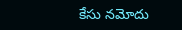కేసు నమోదు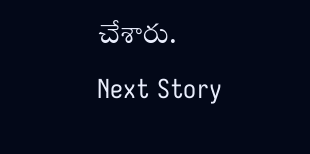చేశారు.
Next Story